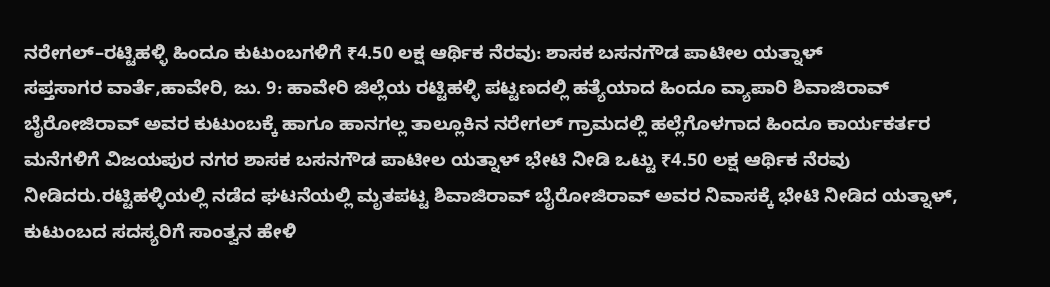ನರೇಗಲ್–ರಟ್ಟಿಹಳ್ಳಿ ಹಿಂದೂ ಕುಟುಂಬಗಳಿಗೆ ₹4.50 ಲಕ್ಷ ಆರ್ಥಿಕ ನೆರವು: ಶಾಸಕ ಬಸನಗೌಡ ಪಾಟೀಲ ಯತ್ನಾಳ್
ಸಪ್ತಸಾಗರ ವಾರ್ತೆ,ಹಾವೇರಿ, ಜು. 9: ಹಾವೇರಿ ಜಿಲ್ಲೆಯ ರಟ್ಟಿಹಳ್ಳಿ ಪಟ್ಟಣದಲ್ಲಿ ಹತ್ಯೆಯಾದ ಹಿಂದೂ ವ್ಯಾಪಾರಿ ಶಿವಾಜಿರಾವ್ ಬೈರೋಜಿರಾವ್ ಅವರ ಕುಟುಂಬಕ್ಕೆ ಹಾಗೂ ಹಾನಗಲ್ಲ ತಾಲ್ಲೂಕಿನ ನರೇಗಲ್ ಗ್ರಾಮದಲ್ಲಿ ಹಲ್ಲೆಗೊಳಗಾದ ಹಿಂದೂ ಕಾರ್ಯಕರ್ತರ ಮನೆಗಳಿಗೆ ವಿಜಯಪುರ ನಗರ ಶಾಸಕ ಬಸನಗೌಡ ಪಾಟೀಲ ಯತ್ನಾಳ್ ಭೇಟಿ ನೀಡಿ ಒಟ್ಟು ₹4.50 ಲಕ್ಷ ಆರ್ಥಿಕ ನೆರವು ನೀಡಿದರು.ರಟ್ಟಿಹಳ್ಳಿಯಲ್ಲಿ ನಡೆದ ಘಟನೆಯಲ್ಲಿ ಮೃತಪಟ್ಟ ಶಿವಾಜಿರಾವ್ ಬೈರೋಜಿರಾವ್ ಅವರ ನಿವಾಸಕ್ಕೆ ಭೇಟಿ ನೀಡಿದ ಯತ್ನಾಳ್, ಕುಟುಂಬದ ಸದಸ್ಯರಿಗೆ ಸಾಂತ್ವನ ಹೇಳಿ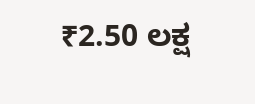₹2.50 ಲಕ್ಷ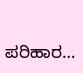ಪರಿಹಾರ…